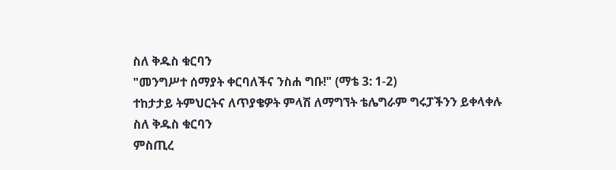ስለ ቅዱስ ቁርባን
"መንግሥተ ሰማያት ቀርባለችና ንስሐ ግቡ!" (ማቴ 3: 1-2)
ተከታታይ ትምህርትና ለጥያቄዎት ምላሽ ለማግኘት ቴሌግራም ግሩፓችንን ይቀላቀሉ
ስለ ቅዱስ ቁርባን
ምስጢረ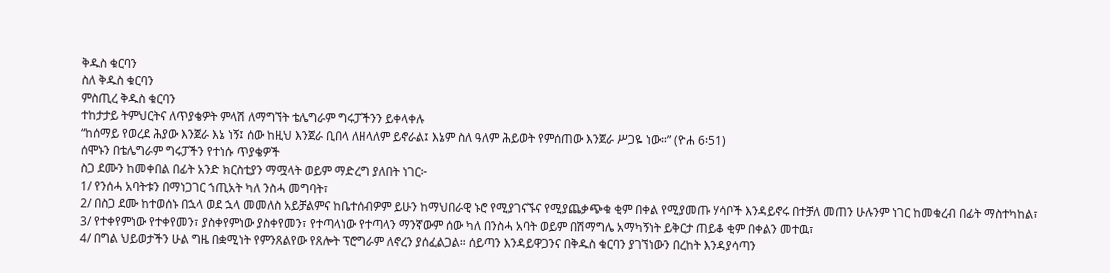ቅዱስ ቁርባን
ስለ ቅዱስ ቁርባን
ምስጢረ ቅዱስ ቁርባን
ተከታታይ ትምህርትና ለጥያቄዎት ምላሽ ለማግኘት ቴሌግራም ግሩፓችንን ይቀላቀሉ
“ከሰማይ የወረደ ሕያው እንጀራ እኔ ነኝ፤ ሰው ከዚህ እንጀራ ቢበላ ለዘላለም ይኖራል፤ እኔም ስለ ዓለም ሕይወት የምሰጠው እንጀራ ሥጋዬ ነው።” (ዮሐ 6፡51)
ሰሞኑን በቴሌግራም ግሩፓችን የተነሱ ጥያቄዎች
ስጋ ደሙን ከመቀበል በፊት አንድ ክርስቲያን ማሟላት ወይም ማድረግ ያለበት ነገር፦
1/ የንሰሓ አባትቱን በማነጋገር ኀጢአት ካለ ንስሓ መግባት፣
2/ በስጋ ደሙ ከተወሰኑ በኋላ ወደ ኋላ መመለስ አይቻልምና ከቤተሰብዎም ይሁን ከማህበራዊ ኑሮ የሚያገናኙና የሚያጨቃጭቁ ቂም በቀል የሚያመጡ ሃሳቦች እንዳይኖሩ በተቻለ መጠን ሁሉንም ነገር ከመቁረብ በፊት ማስተካከል፣
3/ የተቀየምነው የተቀየመን፣ ያስቀየምነው ያስቀየመን፣ የተጣላነው የተጣላን ማንኛውም ሰው ካለ በንስሓ አባት ወይም በሽማግሌ አማካኝነት ይቅርታ ጠይቆ ቂም በቀልን መተዉ፣
4/ በግል ህይወታችን ሁል ግዜ በቋሚነት የምንጸልየው የጸሎት ፕሮግራም ለኖረን ያሰፈልጋል። ሰይጣን እንዳይዋጋንና በቅዱስ ቁርባን ያገኘነውን በረከት እንዳያሳጣን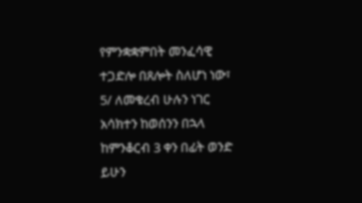የምንቋቋምበት መንፈሳዊ ተጋድሎ በጸሎት ስለሆነ ነው፣
5/ ለመቁረብ ሁሉን ነገር አሳክተን ከወሰንን በኋላ ከምንቆርብ 3 ቀን በፊት ወንድ ይሁን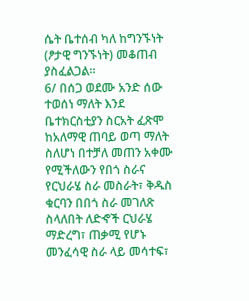ሴት ቤተሰብ ካለ ከግንኙነት (ፆታዊ ግንኙነት) መቆጠብ ያስፈልጋል።
6/ በሰጋ ወደሙ አንድ ሰው ተወሰነ ማለት እንደ ቤተክርስቲያን ስርአት ፈጽሞ ከአለማዊ ጠባይ ወጣ ማለት ስለሆነ በተቻለ መጠን አቀሙ የሚችለውን የበጎ ስራና የርህራሄ ስራ መስራት፣ ቅዱስ ቁርባን በበጎ ስራ መገለጽ ስላለበት ለድኆች ርህራሄ ማድረግ፣ ጠቃሚ የሆኑ መንፈሳዊ ስራ ላይ መሳተፍ፣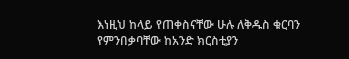እነዚህ ከላይ የጠቀስናቸው ሁሉ ለቅዱስ ቁርባን የምንበቃባቸው ከአንድ ክርስቲያን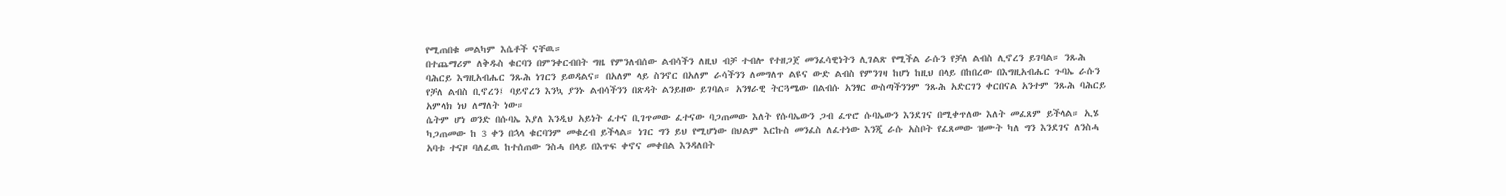የሚጠበቁ መልካም እሴቶች ናቸዉ።
በተጨማሪም ለቅዱስ ቁርባን በምንቀርብበት ግዜ የምንለብሰው ልብሳችን ለዚህ ብቻ ተብሎ የተዘጋጀ መንፈሳዊነትን ሊገልጽ የሚችል ራሱን የቻለ ልብስ ሊኖረን ይገባል። ንጹሕ ባሕርይ እግዚአብሔር ንጹሕ ነገርን ይወዳልና። በአለም ላይ ስንኖር በአለም ራሳችንን ለመግለጥ ልዩና ውድ ልብስ የምንገዛ ከሆነ ከዚህ በላይ በከበረው በእግዚአብሔር ጉባኤ ራሱን የቻለ ልብስ ቢኖረን፤ ባይኖረን እንኳ ያንኑ ልብሳችንን በጽዳት ልንይዘው ይገባል። አንፃራዊ ትርጓሜው በልብሱ አንፃር ውስጣችንንም ንጹሕ አድርገን ቀርበናል አንተም ንጹሕ ባሕርይ አምላክ ነህ ለማለት ነው።
ሴትም ሆነ ወንድ በሱባኤ እያለ እንዲህ አይነት ፈተና ቢገጥመው ፈተናው ባጋጠመው እለት የሱባኤውን ጋብ ፈጥሮ ሱባኤውን እንደገና በሚቀጥለው እለት መፈጸም ይችላል። ኢሄ ካጋጠመው ከ 3 ቀን በኋላ ቁርባንም መቁረብ ይችላል። ነገር ግን ይህ የሚሆነው በህልም እርኩስ መንፈስ ለፈተነው እንጂ ራሱ አስቦት የፈጸመው ዝሙት ካለ ግን እንደገና ለንስሓ አባቱ ተናዞ ባለፈዉ ከተሰጠው ንስሓ በላይ በእጥፍ ቀኖና መቀበል እንዳለበት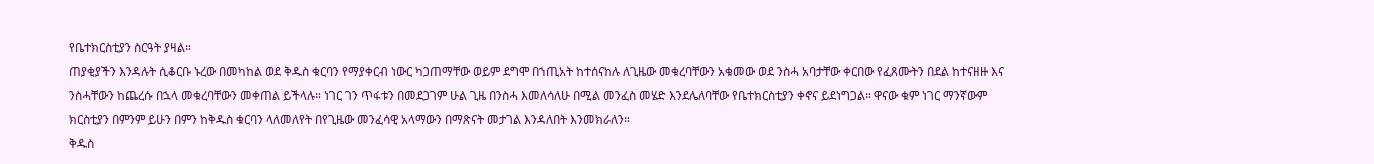የቤተክርስቲያን ስርዓት ያዛል።
ጠያቂያችን እንዳሉት ሲቆርቡ ኑረው በመካከል ወደ ቅዱስ ቁርባን የማያቀርብ ነውር ካጋጠማቸው ወይም ደግሞ በኀጢአት ከተሰናከሉ ለጊዜው መቁረባቸውን አቁመው ወደ ንስሓ አባታቸው ቀርበው የፈጸሙትን በደል ከተናዘዙ እና ንስሓቸውን ከጨረሱ በኋላ መቁረባቸውን መቀጠል ይችላሉ። ነገር ገን ጥፋቱን በመደጋገም ሁል ጊዜ በንስሓ እመለሳለሁ በሚል መንፈስ መሄድ እንደሌለባቸው የቤተክርስቲያን ቀኖና ይደነግጋል። ዋናው ቁም ነገር ማንኛውም ክርስቲያን በምንም ይሁን በምን ከቅዱስ ቁርባን ላለመለየት በየጊዜው መንፈሳዊ አላማውን በማጽናት መታገል እንዳለበት እንመክራለን።
ቅዱስ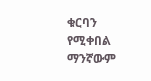ቁርባን የሚቀበል ማንኛውም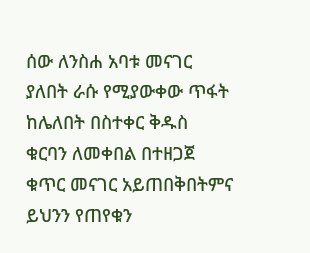ሰው ለንስሐ አባቱ መናገር ያለበት ራሱ የሚያውቀው ጥፋት ከሌለበት በስተቀር ቅዱስ ቁርባን ለመቀበል በተዘጋጀ ቁጥር መናገር አይጠበቅበትምና ይህንን የጠየቁን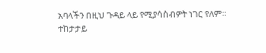አባላችን በዚህ ጉዳይ ላይ የሚያሳስብዎት ነገር የለም።
ተከታታይ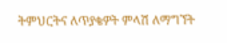ትምህርትና ለጥያቄዎት ምላሽ ለማግኘት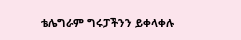ቴሌግራም ግሩፓችንን ይቀላቀሉ